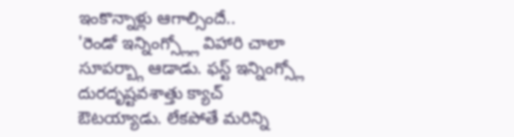ఇంకొన్నాళ్లు ఆగాల్సిందే..
'రెండో ఇన్నింగ్స్ల్లో విహారి చాలా సూపర్బ్గా ఆడాడు. ఫస్ట్ ఇన్నింగ్స్లో దురదృష్టవశాత్తు క్యాచ్ ఔటయ్యాడు. లేకపోతే మరిన్ని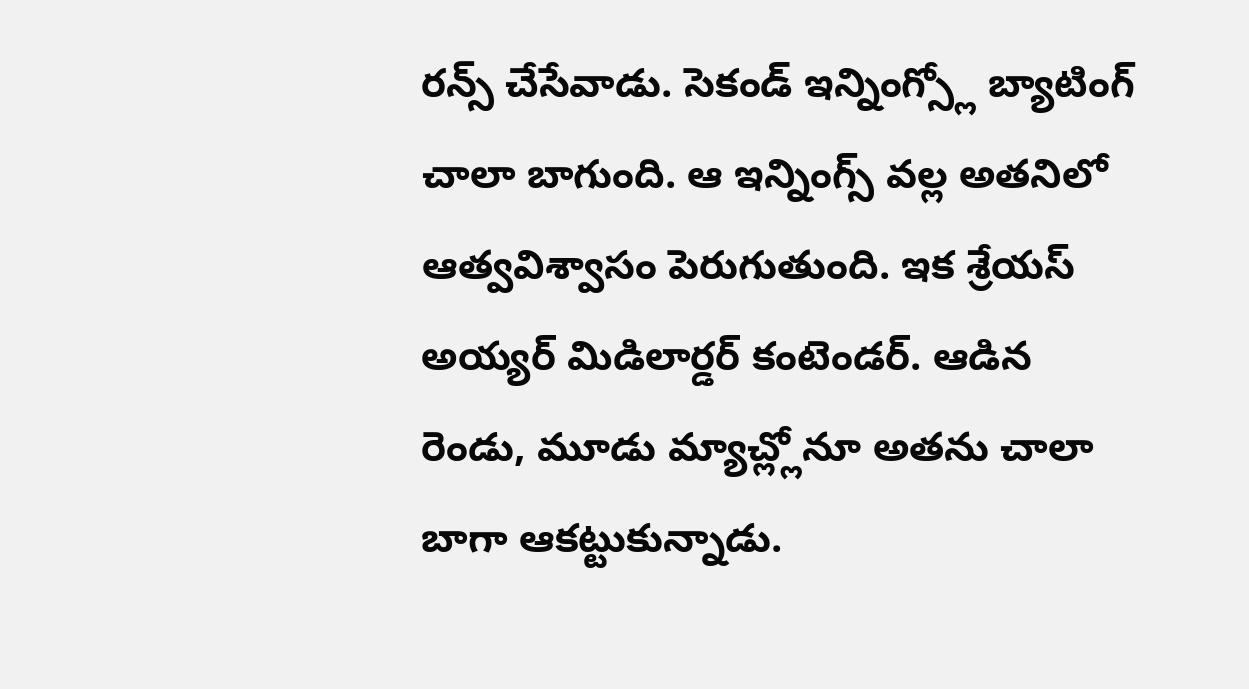రన్స్ చేసేవాడు. సెకండ్ ఇన్నింగ్స్లో బ్యాటింగ్ చాలా బాగుంది. ఆ ఇన్నింగ్స్ వల్ల అతనిలో ఆత్వవిశ్వాసం పెరుగుతుంది. ఇక శ్రేయస్ అయ్యర్ మిడిలార్డర్ కంటెండర్. ఆడిన రెండు, మూడు మ్యాచ్ల్లోనూ అతను చాలా బాగా ఆకట్టుకున్నాడు.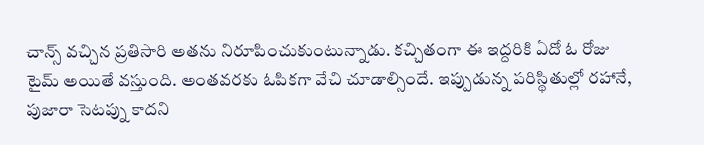చాన్స్ వచ్చిన ప్రతిసారి అతను నిరూపించుకుంటున్నాడు. కచ్చితంగా ఈ ఇద్దరికి ఏదో ఓ రోజు టైమ్ అయితే వస్తుంది. అంతవరకు ఓపికగా వేచి చూడాల్సిందే. ఇప్పుడున్న పరిస్థితుల్లో రహానే, పుజారా సెటప్ను కాదని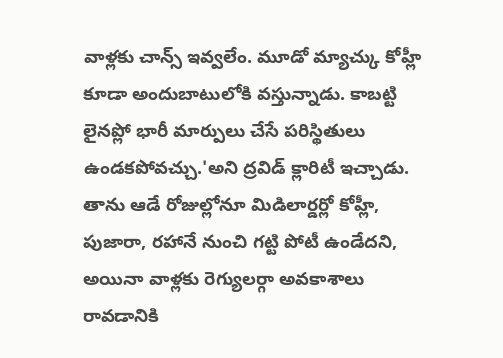వాళ్లకు చాన్స్ ఇవ్వలేం. మూడో మ్యాచ్కు కోహ్లీ కూడా అందుబాటులోకి వస్తున్నాడు. కాబట్టి లైనప్లో భారీ మార్పులు చేసే పరిస్థితులు ఉండకపోవచ్చు.'అని ద్రవిడ్ క్లారిటీ ఇచ్చాడు.
తాను ఆడే రోజుల్లోనూ మిడిలార్డర్లో కోహ్లీ, పుజారా, రహానే నుంచి గట్టి పోటీ ఉండేదని, అయినా వాళ్లకు రెగ్యులర్గా అవకాశాలు రావడానికి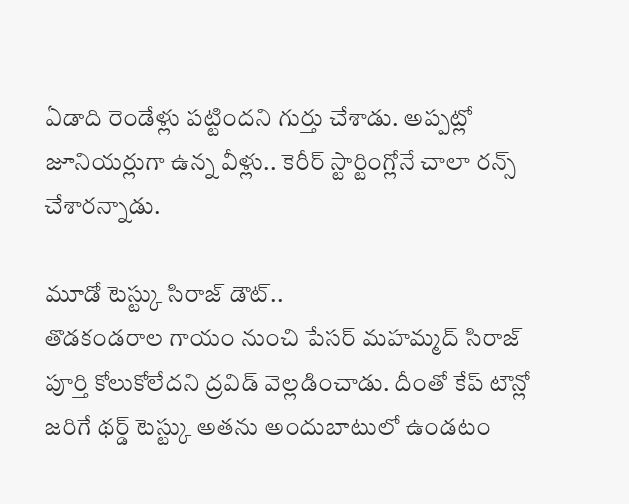ఏడాది రెండేళ్లు పట్టిందని గుర్తు చేశాడు. అప్పట్లో జూనియర్లుగా ఉన్న వీళ్లు.. కెరీర్ స్టార్టింగ్లోనే చాలా రన్స్ చేశారన్నాడు.

మూడో టెస్ట్కు సిరాజ్ డౌట్..
తొడకండరాల గాయం నుంచి పేసర్ మహమ్మద్ సిరాజ్ పూర్తి కోలుకోలేదని ద్రవిడ్ వెల్లడించాడు. దీంతో కేప్ టౌన్లో జరిగే థర్డ్ టెస్ట్కు అతను అందుబాటులో ఉండటం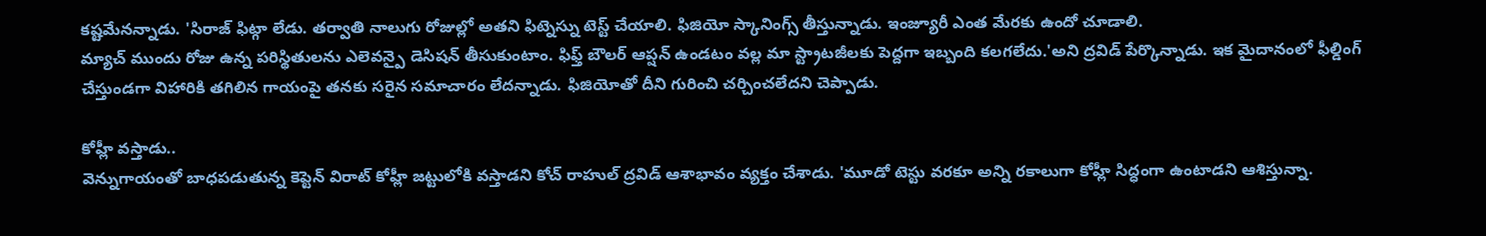కష్టమేనన్నాడు. 'సిరాజ్ ఫిట్గా లేడు. తర్వాతి నాలుగు రోజుల్లో అతని ఫిట్నెస్ను టెస్ట్ చేయాలి. ఫిజియో స్కానింగ్స్ తీస్తున్నాడు. ఇంజ్యూరీ ఎంత మేరకు ఉందో చూడాలి.
మ్యాచ్ ముందు రోజు ఉన్న పరిస్థితులను ఎలెవన్పై డెసిషన్ తీసుకుంటాం. ఫిఫ్త్ బౌలర్ ఆప్షన్ ఉండటం వల్ల మా స్ట్రాటజీలకు పెద్దగా ఇబ్బంది కలగలేదు.'అని ద్రవిడ్ పేర్కొన్నాడు. ఇక మైదానంలో ఫీల్డింగ్ చేస్తుండగా విహారికి తగిలిన గాయంపై తనకు సరైన సమాచారం లేదన్నాడు. ఫిజియోతో దీని గురించి చర్చించలేదని చెప్పాడు.

కోహ్లీ వస్తాడు..
వెన్నుగాయంతో బాధపడుతున్న కెప్టెన్ విరాట్ కోహ్లీ జట్టులోకి వస్తాడని కోచ్ రాహుల్ ద్రవిడ్ ఆశాభావం వ్యక్తం చేశాడు. 'మూడో టెస్టు వరకూ అన్ని రకాలుగా కోహ్లీ సిద్ధంగా ఉంటాడని ఆశిస్తున్నా.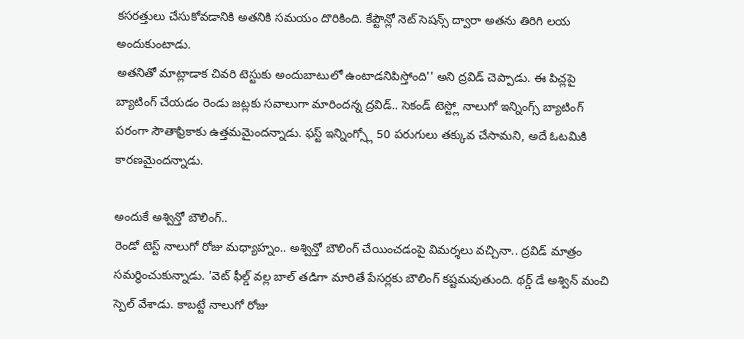కసరత్తులు చేసుకోవడానికి అతనికి సమయం దొరికింది. కేప్టౌన్లో నెట్ సెషన్స్ ద్వారా అతను తిరిగి లయ అందుకుంటాడు.
అతనితో మాట్లాడాక చివరి టెస్టుకు అందుబాటులో ఉంటాడనిపిస్తోంది'' అని ద్రవిడ్ చెప్పాడు. ఈ పిచ్లపై బ్యాటింగ్ చేయడం రెండు జట్లకు సవాలుగా మారిందన్న ద్రవిడ్.. సెకండ్ టెస్ట్లో నాలుగో ఇన్నింగ్స్ బ్యాటింగ్ పరంగా సౌతాఫ్రికాకు ఉత్తమమైందన్నాడు. ఫస్ట్ ఇన్నింగ్స్లో 50 పరుగులు తక్కువ చేసామని, అదే ఓటమికి కారణమైందన్నాడు.

అందుకే అశ్విన్తో బౌలింగ్..
రెండో టెస్ట్ నాలుగో రోజు మధ్యాహ్నం.. అశ్విన్తో బౌలింగ్ చేయించడంపై విమర్శలు వచ్చినా.. ద్రవిడ్ మాత్రం సమర్థించుకున్నాడు. 'వెట్ ఫీల్డ్ వల్ల బాల్ తడిగా మారితే పేసర్లకు బౌలింగ్ కష్టమవుతుంది. థర్డ్ డే అశ్విన్ మంచి స్పెల్ వేశాడు. కాబట్టే నాలుగో రోజు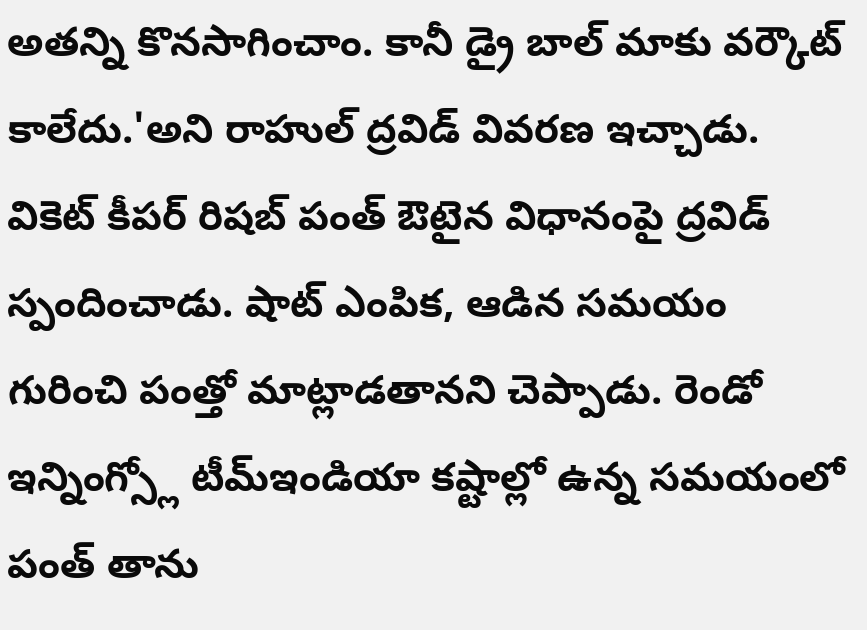అతన్ని కొనసాగించాం. కానీ డ్రై బాల్ మాకు వర్కౌట్ కాలేదు.'అని రాహుల్ ద్రవిడ్ వివరణ ఇచ్చాడు. వికెట్ కీపర్ రిషబ్ పంత్ ఔటైన విధానంపై ద్రవిడ్ స్పందించాడు. షాట్ ఎంపిక, ఆడిన సమయం గురించి పంత్తో మాట్లాడతానని చెప్పాడు. రెండో ఇన్నింగ్స్లో టీమ్ఇండియా కష్టాల్లో ఉన్న సమయంలో పంత్ తాను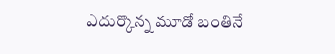ఎదుర్కొన్న మూడో బంతినే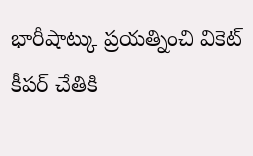భారీషాట్కు ప్రయత్నించి వికెట్ కీపర్ చేతికి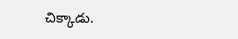చిక్కాడు.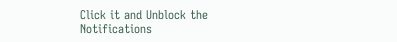Click it and Unblock the Notifications